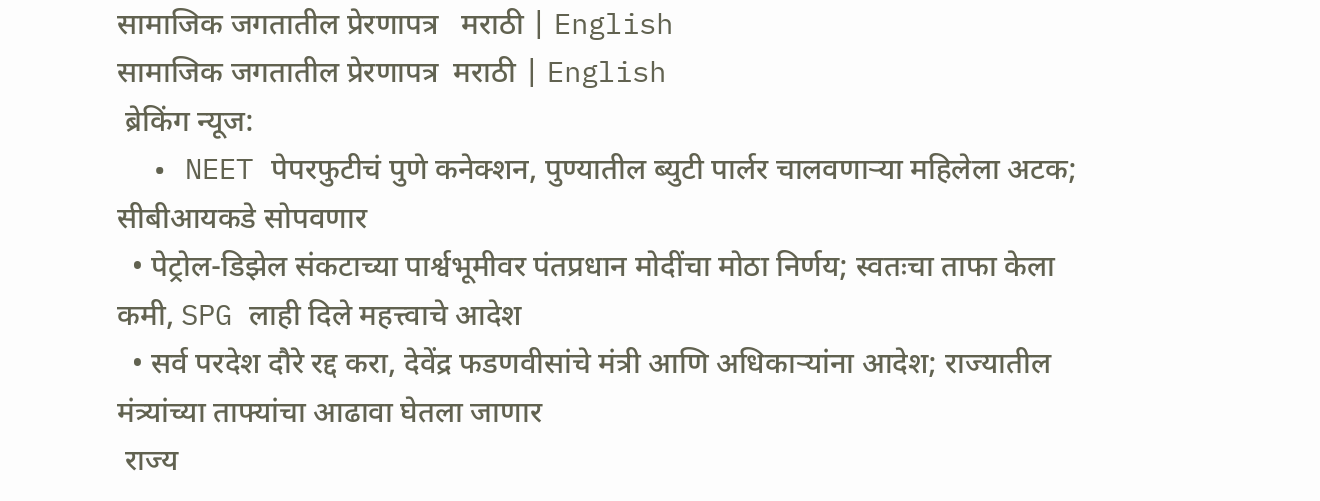सामाजिक जगतातील प्रेरणापत्र   मराठी | English
सामाजिक जगतातील प्रेरणापत्र  मराठी | English
 ब्रेकिंग न्यूज:
  • NEET पेपरफुटीचं पुणे कनेक्शन, पुण्यातील ब्युटी पार्लर चालवणाऱ्या महिलेला अटक; सीबीआयकडे सोपवणार
  • पेट्रोल-डिझेल संकटाच्या पार्श्वभूमीवर पंतप्रधान मोदींचा मोठा निर्णय; स्वतःचा ताफा केला कमी, SPG लाही दिले महत्त्वाचे आदेश
  • सर्व परदेश दौरे रद्द करा, देवेंद्र फडणवीसांचे मंत्री आणि अधिकाऱ्यांना आदेश; राज्यातील मंत्र्यांच्या ताफ्यांचा आढावा घेतला जाणार
 राज्य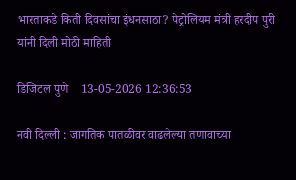भारताकडे किती दिवसांचा इंधनसाठा? पेट्रोलियम मंत्री हरदीप पुरी यांनी दिली मोठी माहिती

डिजिटल पुणे    13-05-2026 12:36:53

नवी दिल्ली : जागतिक पातळीवर वाढलेल्या तणावाच्या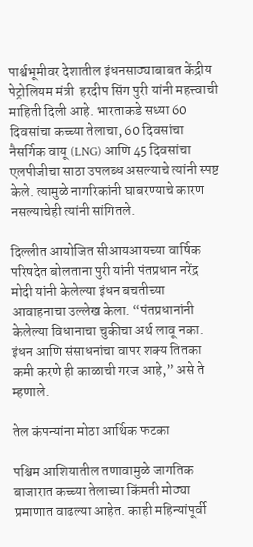पार्श्वभूमीवर देशातील इंधनसाठ्याबाबत केंद्रीय पेट्रोलियम मंत्री  हरदीप सिंग पुरी यांनी महत्त्वाची माहिती दिली आहे. भारताकडे सध्या 60 दिवसांचा कच्च्या तेलाचा, 60 दिवसांचा नैसर्गिक वायू (LNG) आणि 45 दिवसांचा एलपीजीचा साठा उपलब्ध असल्याचे त्यांनी स्पष्ट केले. त्यामुळे नागरिकांनी घाबरण्याचे कारण नसल्याचेही त्यांनी सांगितले.

दिल्लीत आयोजित सीआयआयच्या वार्षिक परिषदेत बोलताना पुरी यांनी पंतप्रधान नरेंद्र मोदी यांनी केलेल्या इंधन बचतीच्या आवाहनाचा उल्लेख केला. “पंतप्रधानांनी केलेल्या विधानाचा चुकीचा अर्थ लावू नका. इंधन आणि संसाधनांचा वापर शक्य तितका कमी करणे ही काळाची गरज आहे,” असे ते म्हणाले.

तेल कंपन्यांना मोठा आर्थिक फटका

पश्चिम आशियातील तणावामुळे जागतिक बाजारात कच्च्या तेलाच्या किंमती मोठ्या प्रमाणात वाढल्या आहेत. काही महिन्यांपूर्वी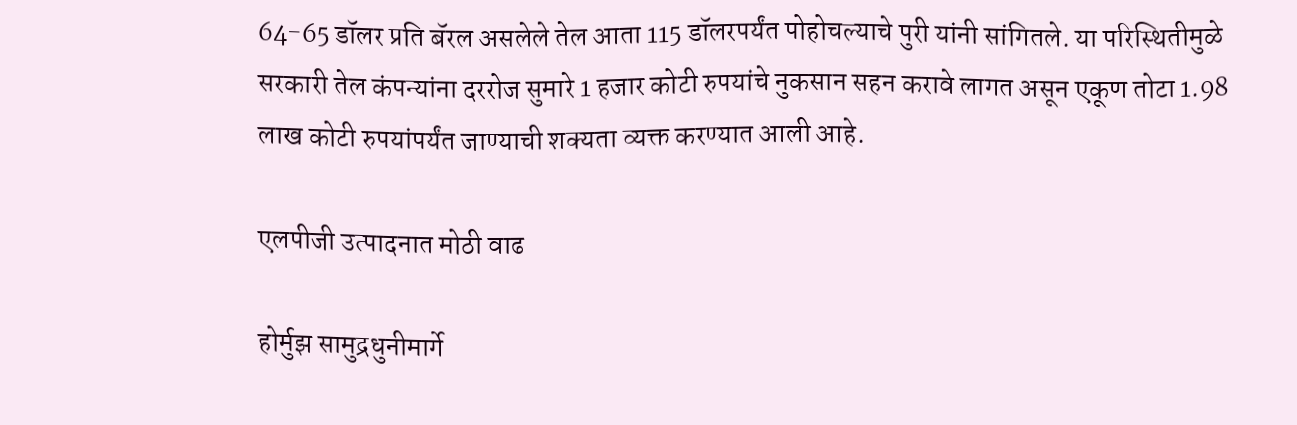64-65 डॉलर प्रति बॅरल असलेले तेल आता 115 डॉलरपर्यंत पोहोचल्याचे पुरी यांनी सांगितले. या परिस्थितीमुळे सरकारी तेल कंपन्यांना दररोज सुमारे 1 हजार कोटी रुपयांचे नुकसान सहन करावे लागत असून एकूण तोटा 1.98 लाख कोटी रुपयांपर्यंत जाण्याची शक्यता व्यक्त करण्यात आली आहे.

एलपीजी उत्पादनात मोठी वाढ

होर्मुझ सामुद्रधुनीमार्गे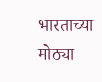भारताच्या मोठ्या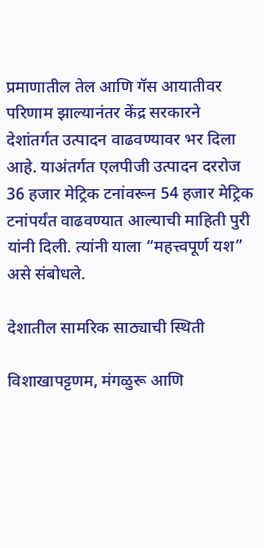प्रमाणातील तेल आणि गॅस आयातीवर परिणाम झाल्यानंतर केंद्र सरकारने देशांतर्गत उत्पादन वाढवण्यावर भर दिला आहे. याअंतर्गत एलपीजी उत्पादन दररोज 36 हजार मेट्रिक टनांवरून 54 हजार मेट्रिक टनांपर्यंत वाढवण्यात आल्याची माहिती पुरी यांनी दिली. त्यांनी याला “महत्त्वपूर्ण यश” असे संबोधले.

देशातील सामरिक साठ्याची स्थिती

विशाखापट्टणम, मंगळुरू आणि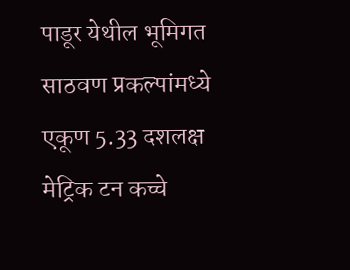पाडूर येथील भूमिगत साठवण प्रकल्पांमध्ये एकूण 5.33 दशलक्ष मेट्रिक टन कच्चे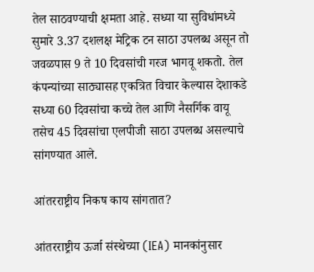तेल साठवण्याची क्षमता आहे. सध्या या सुविधांमध्ये सुमारे 3.37 दशलक्ष मेट्रिक टन साठा उपलब्ध असून तो जवळपास 9 ते 10 दिवसांची गरज भागवू शकतो. तेल कंपन्यांच्या साठ्यासह एकत्रित विचार केल्यास देशाकडे सध्या 60 दिवसांचा कच्चे तेल आणि नैसर्गिक वायू तसेच 45 दिवसांचा एलपीजी साठा उपलब्ध असल्याचे सांगण्यात आले.

आंतरराष्ट्रीय निकष काय सांगतात?

आंतरराष्ट्रीय ऊर्जा संस्थेच्या (IEA) मानकांनुसार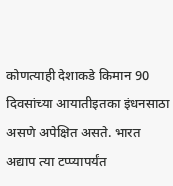कोणत्याही देशाकडे किमान 90 दिवसांच्या आयातीइतका इंधनसाठा असणे अपेक्षित असते. भारत अद्याप त्या टप्प्यापर्यंत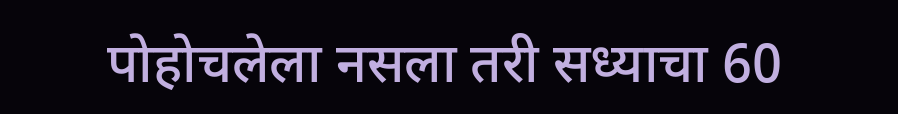पोहोचलेला नसला तरी सध्याचा 60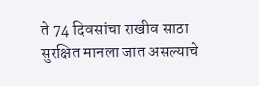ते 74 दिवसांचा राखीव साठा सुरक्षित मानला जात असल्याचे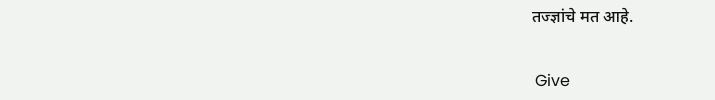तज्ज्ञांचे मत आहे.


 Give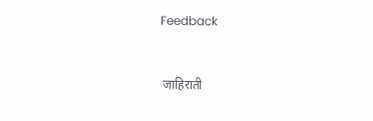Feedback



 जाहिराती